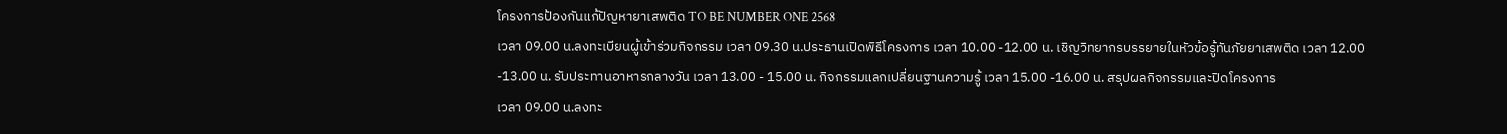โครงการป้องกันแก้ปัญหายาเสพติด TO BE NUMBER ONE 2568
เวลา 09.00 น.ลงทะเบียนผู้เข้าร่วมกิจกรรม เวลา 09.30 น.ประธานเปิดพิธีโครงการ เวลา 10.00 -12.00 น. เชิญวิทยากรบรรยายในหัวข้อรู้ทันภัยยาเสพติด เวลา 12.00 -13.00 น. รับประทานอาหารกลางวัน เวลา 13.00 - 15.00 น. กิจกรรมแลกเปลี่ยนฐานความรู้ เวลา 15.00 -16.00 น. สรุปผลกิจกรรมและปิดโครงการ
เวลา 09.00 น.ลงทะ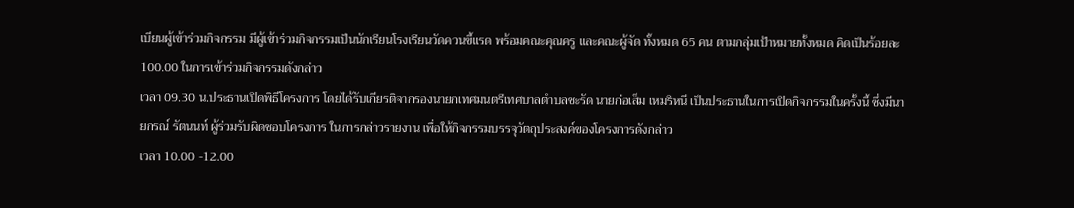เบียนผู้เข้าร่วมกิจกรรม มีผู้เข้าร่วมกิจกรรมเป็นนักเรียนโรงเรียนวัดควนขี้แรด พร้อมคณะคุณครู และคณะผู้จัด ทั้งหมด 65 คน ตามกลุ่มเป้าหมายทั้งหมด คิดเป็นร้อยละ 100.00 ในการเข้าร่วมกิจกรรมดังกล่าว
เวลา 09.30 น.ประธานเปิดพิธีโครงการ โดยได้รับเกียรติจากรองนายกเทศมนตรีเทศบาลตำบลชะรัด นายก่อเส็ม เหมริหนี เป็นประธานในการเปิดกิจกรรมในครั้งนี้ ซึ่งมีนายกรณ์ รัตนนท์ ผู้ร่วมรับผิดชอบโครงการ ในการกล่าวรายงาน เพื่อให้กิจกรรมบรรจุวัตถุประสงค์ของโครงการดังกล่าว
เวลา 10.00 -12.00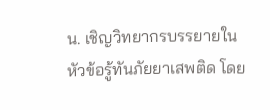น. เชิญวิทยากรบรรยายในหัวข้อรู้ทันภัยยาเสพติด โดย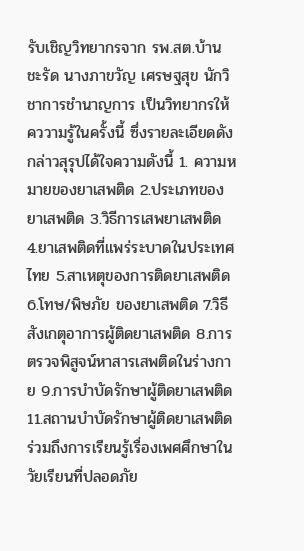รับเชิญวิทยากรจาก รพ.สต.บ้านชะรัด นางภาขวัญ เศรษฐสุข นักวิชาการชำนาญการ เป็นวิทยากรให้คววามรู้ในครั้งนี้ ซึ่งรายละเอียดดังกล่าวสุรุปได้ใจความดังนี้ 1. ความหมายของยาเสพติด 2.ประเภทของยาเสพติด 3.วิธีการเสพยาเสพติด 4.ยาเสพติดที่แพร่ระบาดในประเทศไทย 5.สาเหตุของการติดยาเสพติด 6.โทษ/พิษภัย ของยาเสพติด 7.วิธีสังเกตุอาการผู้ติดยาเสพติด 8.การตรวจพิสูจน์หาสารเสพติดในร่างกาย 9.การบำบัดรักษาผู้ติดยาเสพติด 11.สถานบำบัดรักษาผู้ติดยาเสพติด ร่วมถึงการเรียนรู้เรื่องเพศศึกษาในวัยเรียนที่ปลอดภัย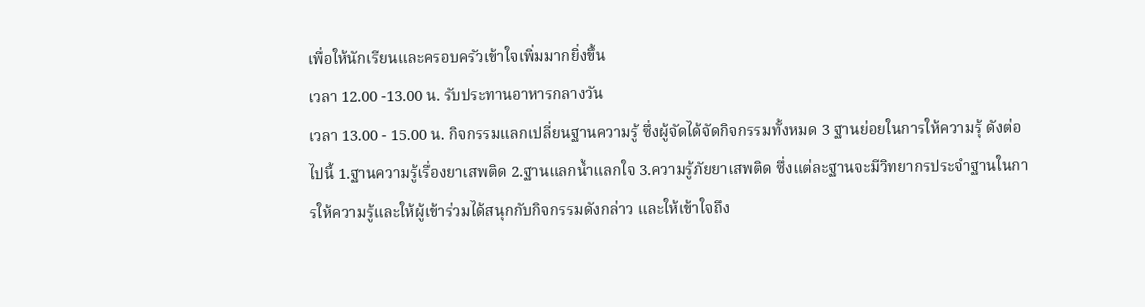เพื่อให้นักเรียนและครอบครัวเข้าใจเพิ่มมากยิ่งขึ้น
เวลา 12.00 -13.00 น. รับประทานอาหารกลางวัน
เวลา 13.00 - 15.00 น. กิจกรรมแลกเปลี่ยนฐานความรู้ ซึ่งผู้จัดได้จัดกิจกรรมทั้งหมด 3 ฐานย่อยในการให้ความรุ้ ดังต่อไปนี้ 1.ฐานความรู้เรื่องยาเสพติด 2.ฐานแลกน้ำแลกใจ 3.ความรู้ภัยยาเสพติด ซึ่งแต่ละฐานจะมีวิทยากรประจำฐานในการให้ความรู้และให้ผู้เข้าร่วมได้สนุกกับกิจกรรมดังกล่าว และให้เข้าใจถึง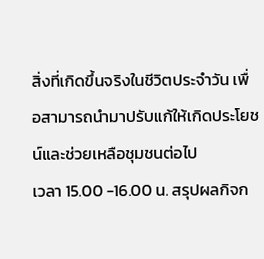สิ่งที่เกิดขึ้นจริงในชีวิตประจำวัน เพื่อสามารถนำมาปรับแก้ให้เกิดประโยชน์และช่วยเหลือชุมชนต่อไป
เวลา 15.00 -16.00 น. สรุปผลกิจก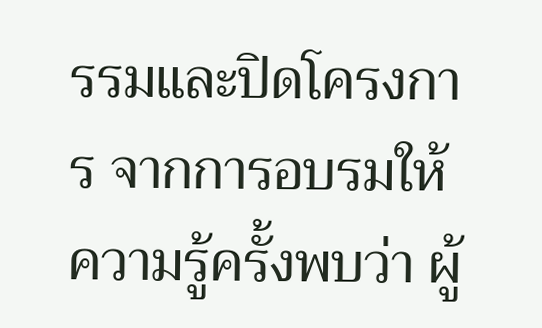รรมและปิดโครงการ จากการอบรมให้ความรู้ครั้งพบว่า ผู้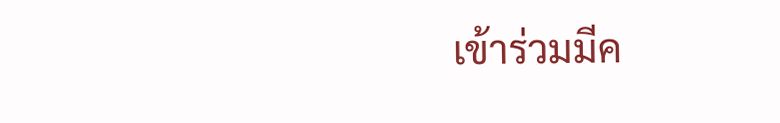เข้าร่วมมีค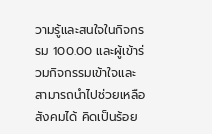วามรู้และสนใจในกิจกรรม 100.00 และผู้เข้าร่วมกิจกรรมเข้าใจและสามารถนำไปช่วยเหลือสังคมได้ คิดเป็นร้อย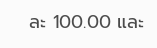ละ 100.00 และ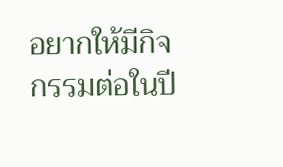อยากให้มีกิจกรรมต่อในปี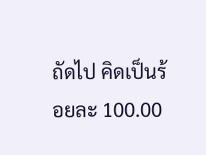ถัดไป คิดเป็นร้อยละ 100.00